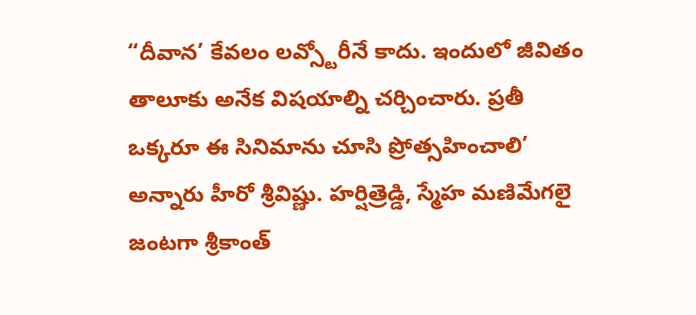“దీవాన’ కేవలం లవ్స్టోరీనే కాదు. ఇందులో జీవితం తాలూకు అనేక విషయాల్ని చర్చించారు. ప్రతీ ఒక్కరూ ఈ సినిమాను చూసి ప్రోత్సహించాలి’ అన్నారు హీరో శ్రీవిష్ణు. హర్షిత్రెడ్డి, స్మేహ మణిమేగలై జంటగా శ్రీకాంత్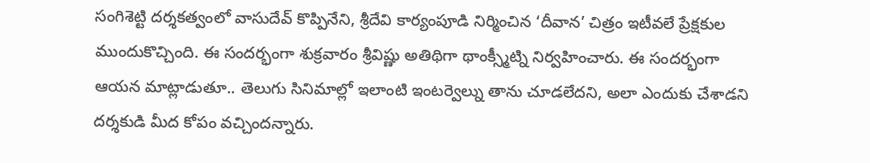సంగిశెట్టి దర్శకత్వంలో వాసుదేవ్ కొప్పినేని, శ్రీదేవి కార్యంపూడి నిర్మించిన ‘దీవాన’ చిత్రం ఇటీవలే ప్రేక్షకుల ముందుకొచ్చింది. ఈ సందర్భంగా శుక్రవారం శ్రీవిష్ణు అతిథిగా థాంక్స్మీట్ని నిర్వహించారు. ఈ సందర్భంగా ఆయన మాట్లాడుతూ.. తెలుగు సినిమాల్లో ఇలాంటి ఇంటర్వెల్ను తాను చూడలేదని, అలా ఎందుకు చేశాడని దర్శకుడి మీద కోపం వచ్చిందన్నారు.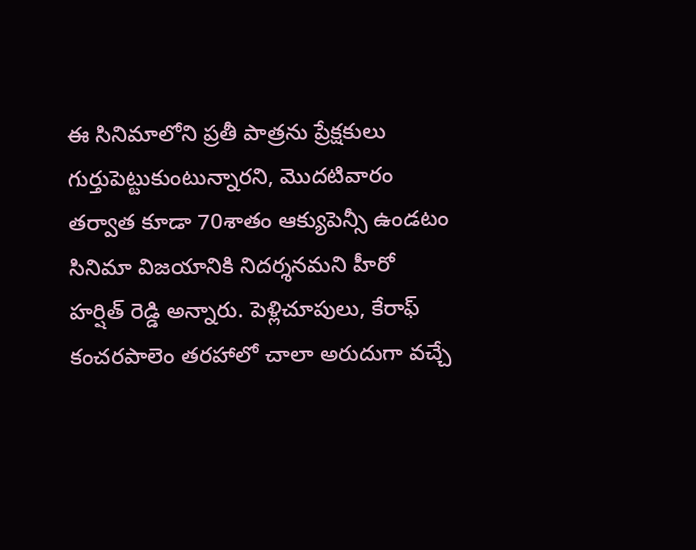ఈ సినిమాలోని ప్రతీ పాత్రను ప్రేక్షకులు గుర్తుపెట్టుకుంటున్నారని, మొదటివారం తర్వాత కూడా 70శాతం ఆక్యుపెన్సీ ఉండటం సినిమా విజయానికి నిదర్శనమని హీరో హర్షిత్ రెడ్డి అన్నారు. పెళ్లిచూపులు, కేరాఫ్ కంచరపాలెం తరహాలో చాలా అరుదుగా వచ్చే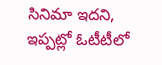సినిమా ఇదని, ఇప్పట్లో ఓటీటీలో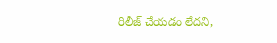రిలీజ్ చేయడం లేదని,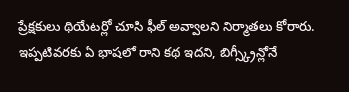ప్రేక్షకులు థియేటర్లో చూసి ఫీల్ అవ్వాలని నిర్మాతలు కోరారు. ఇప్పటివరకు ఏ భాషలో రాని కథ ఇదని, బిగ్స్క్రీన్లోనే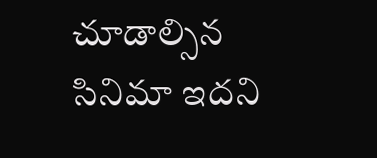చూడాల్సిన సినిమా ఇదని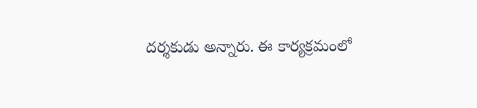దర్శకుడు అన్నారు. ఈ కార్యక్రమంలో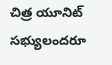చిత్ర యూనిట్ సభ్యులందరూ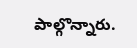పాల్గొన్నారు.